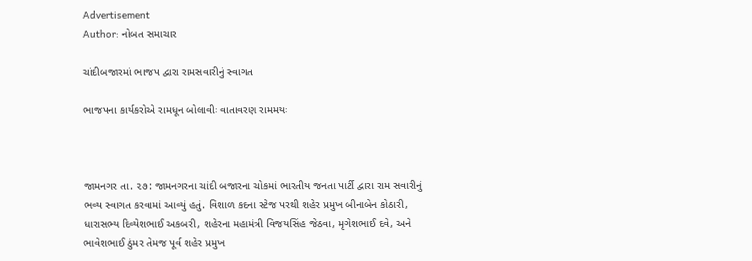Advertisement
Author: નોબત સમાચાર

ચાંદીબજારમાં ભાજપ દ્વારા રામસવારીનું સ્વાગત

ભાજપના કાર્યકરોએ રામધૂન બોલાવીઃ વાતાવરણ રામમયઃ



જામનગર તા. ૨૭: જામનગરના ચાંદી બજારના ચોકમાં ભારતીય જનતા પાર્ટી દ્વારા રામ સવારીનું ભવ્ય સ્વાગત કરવામાં આવ્યું હતું. વિશાળ કદના સ્ટેજ પરથી શહેર પ્રમુખ બીનાબેન કોઠારી, ધારાસભ્ય દિવ્યેશભાઈ અકબરી, શહેરના મહામંત્રી વિજયસિંહ જેઠવા, મૃગેશભાઈ દવે, અને ભાવેશભાઈ ઠુંમર તેમજ પૂર્વ શહેર પ્રમુખ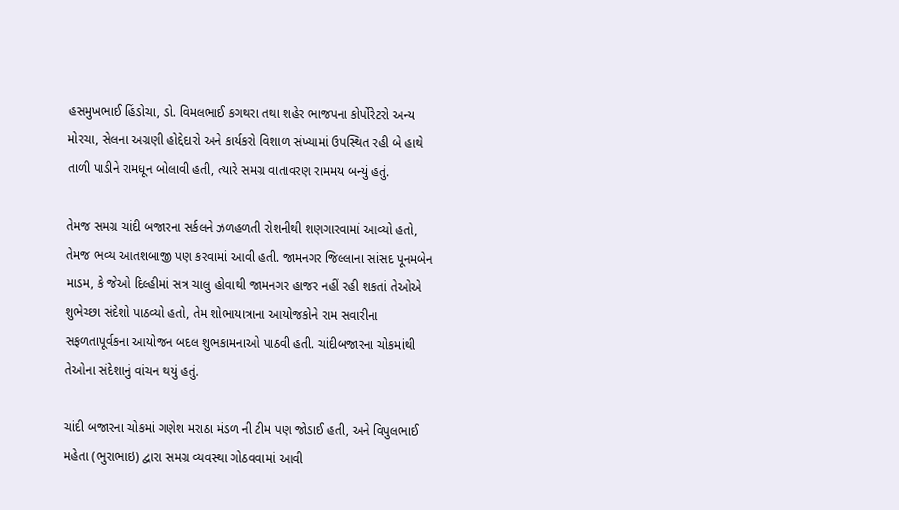હસમુખભાઈ હિંડોચા, ડો. વિમલભાઈ કગથરા તથા શહેર ભાજપના કોર્પોરેટરો અન્ય મોરચા, સેલના અગ્રણી હોદ્દેદારો અને કાર્યકરો વિશાળ સંખ્યામાં ઉપસ્થિત રહી બે હાથે તાળી પાડીને રામધૂન બોલાવી હતી, ત્યારે સમગ્ર વાતાવરણ રામમય બન્યું હતું.

તેમજ સમગ્ર ચાંદી બજારના સર્કલને ઝળહળતી રોશનીથી શણગારવામાં આવ્યો હતો, તેમજ ભવ્ય આતશબાજી પણ કરવામાં આવી હતી. જામનગર જિલ્લાના સાંસદ પૂનમબેન માડમ, કે જેઓ દિલ્હીમાં સત્ર ચાલુ હોવાથી જામનગર હાજર નહીં રહી શકતાં તેઓએ શુભેચ્છા સંદેશો પાઠવ્યો હતો, તેમ શોભાયાત્રાના આયોજકોને રામ સવારીના સફળતાપૂર્વકના આયોજન બદલ શુભકામનાઓ પાઠવી હતી. ચાંદીબજારના ચોકમાંથી તેઓના સંદેશાનું વાંચન થયું હતું.

ચાંદી બજારના ચોકમાં ગણેશ મરાઠા મંડળ ની ટીમ પણ જોડાઈ હતી, અને વિપુલભાઈ મહેતા (ભુરાભાઇ) દ્વારા સમગ્ર વ્યવસ્થા ગોઠવવામાં આવી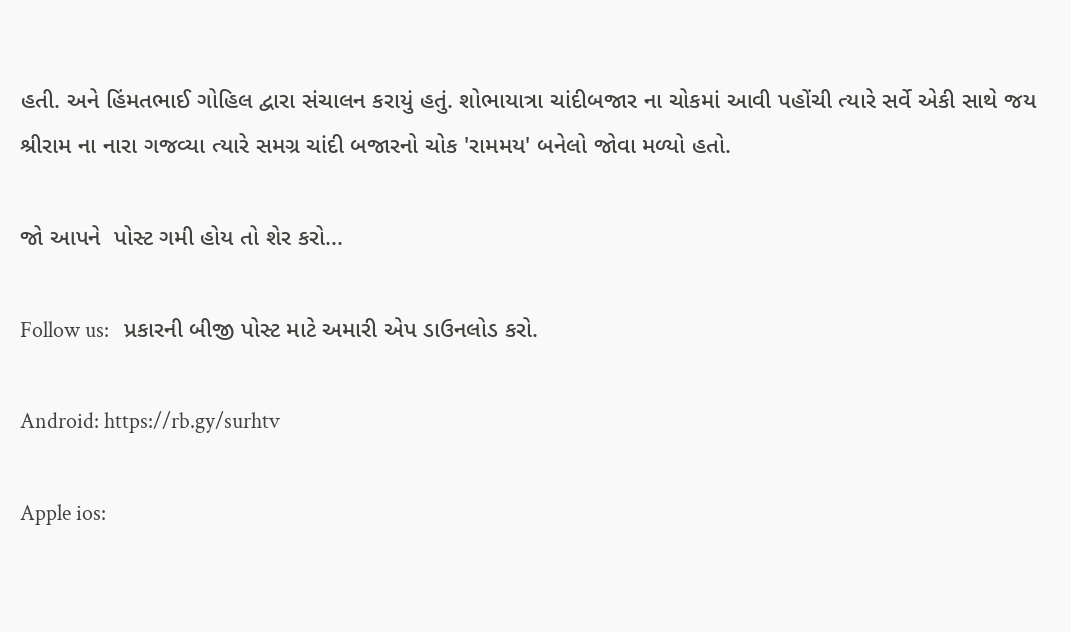હતી. અને હિંમતભાઈ ગોહિલ દ્વારા સંચાલન કરાયું હતું. શોભાયાત્રા ચાંદીબજાર ના ચોકમાં આવી પહોંચી ત્યારે સર્વે એકી સાથે જય શ્રીરામ ના નારા ગજવ્યા ત્યારે સમગ્ર ચાંદી બજારનો ચોક 'રામમય' બનેલો જોવા મળ્યો હતો.

જો આપને  પોસ્ટ ગમી હોય તો શેર કરો...

Follow us:   પ્રકારની બીજી પોસ્ટ માટે અમારી એપ ડાઉનલોડ કરો.

Android: https://rb.gy/surhtv

Apple ios: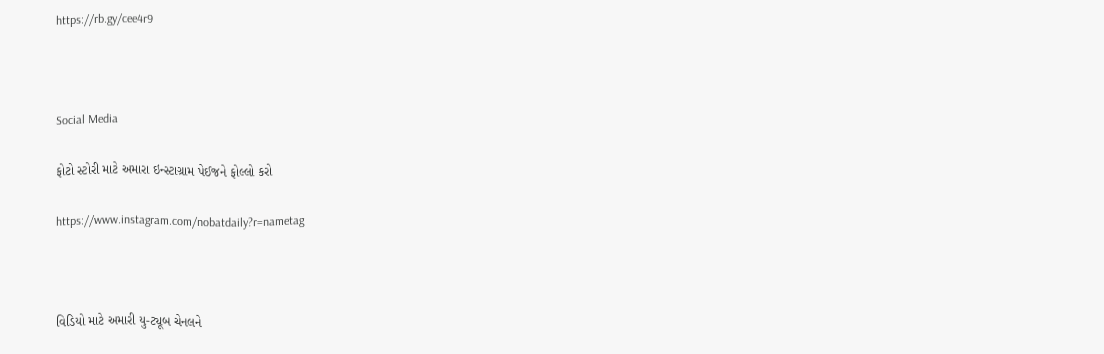https://rb.gy/cee4r9



Social Media

ફોટો સ્ટોરી માટે અમારા ઇન્સ્ટાગ્રામ પેઈજને ફોલ્લો કરો

https://www.instagram.com/nobatdaily?r=nametag



વિડિયો માટે અમારી યુ-ટ્યૂબ ચેનલને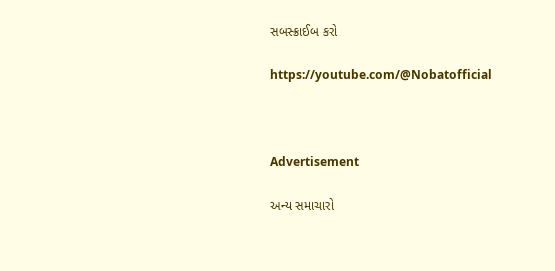સબસ્ક્રાઈબ કરો

https://youtube.com/@Nobatofficial



Advertisement

અન્ય સમાચારો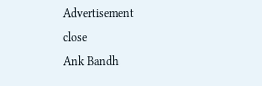Advertisement
close
Ank Bandh